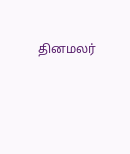தினமலர்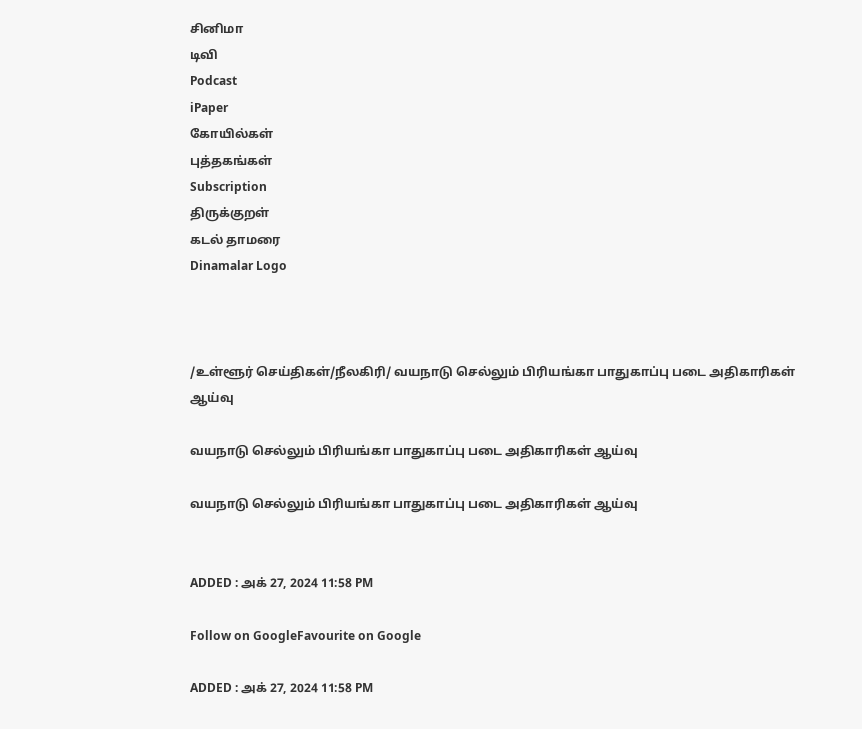சினிமா
டிவி
Podcast
iPaper
கோயில்கள்
புத்தகங்கள்
Subscription
திருக்குறள்
கடல் தாமரை
Dinamalar Logo



/உள்ளூர் செய்திகள்/நீலகிரி/ வயநாடு செல்லும் பிரியங்கா பாதுகாப்பு படை அதிகாரிகள் ஆய்வு

வயநாடு செல்லும் பிரியங்கா பாதுகாப்பு படை அதிகாரிகள் ஆய்வு

வயநாடு செல்லும் பிரியங்கா பாதுகாப்பு படை அதிகாரிகள் ஆய்வு


ADDED : அக் 27, 2024 11:58 PM

Follow on GoogleFavourite on Google

ADDED : அக் 27, 2024 11:58 PM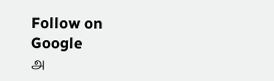Follow on Google
அ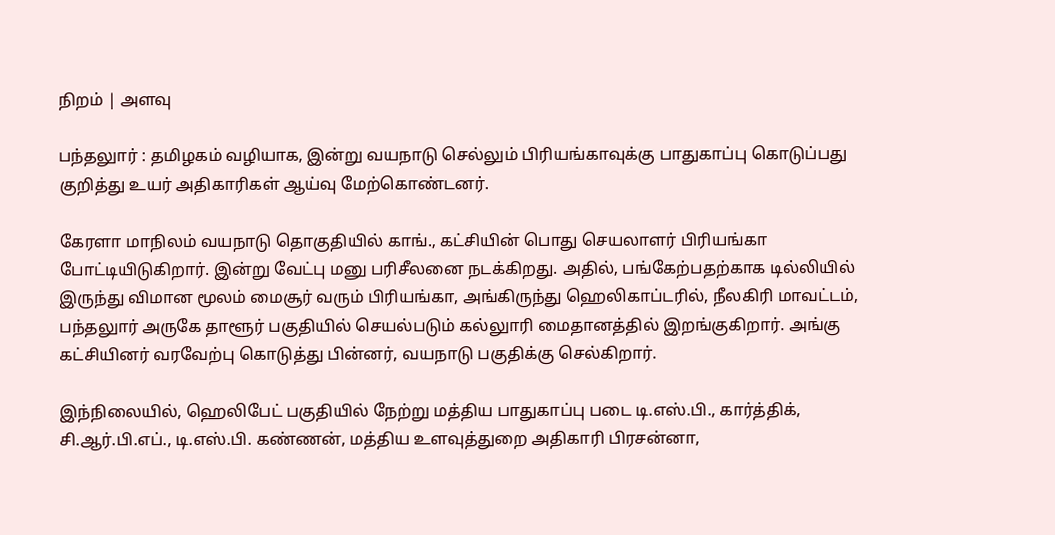நிறம் | அளவு

பந்தலுார் : தமிழகம் வழியாக, இன்று வயநாடு செல்லும் பிரியங்காவுக்கு பாதுகாப்பு கொடுப்பது குறித்து உயர் அதிகாரிகள் ஆய்வு மேற்கொண்டனர்.

கேரளா மாநிலம் வயநாடு தொகுதியில் காங்., கட்சியின் பொது செயலாளர் பிரியங்கா போட்டியிடுகிறார். இன்று வேட்பு மனு பரிசீலனை நடக்கிறது. அதில், பங்கேற்பதற்காக டில்லியில் இருந்து விமான மூலம் மைசூர் வரும் பிரியங்கா, அங்கிருந்து ஹெலிகாப்டரில், நீலகிரி மாவட்டம், பந்தலுார் அருகே தாளூர் பகுதியில் செயல்படும் கல்லுாரி மைதானத்தில் இறங்குகிறார். அங்கு கட்சியினர் வரவேற்பு கொடுத்து பின்னர், வயநாடு பகுதிக்கு செல்கிறார்.

இந்நிலையில், ஹெலிபேட் பகுதியில் நேற்று மத்திய பாதுகாப்பு படை டி.எஸ்.பி., கார்த்திக், சி.ஆர்.பி.எப்., டி.எஸ்.பி. கண்ணன், மத்திய உளவுத்துறை அதிகாரி பிரசன்னா,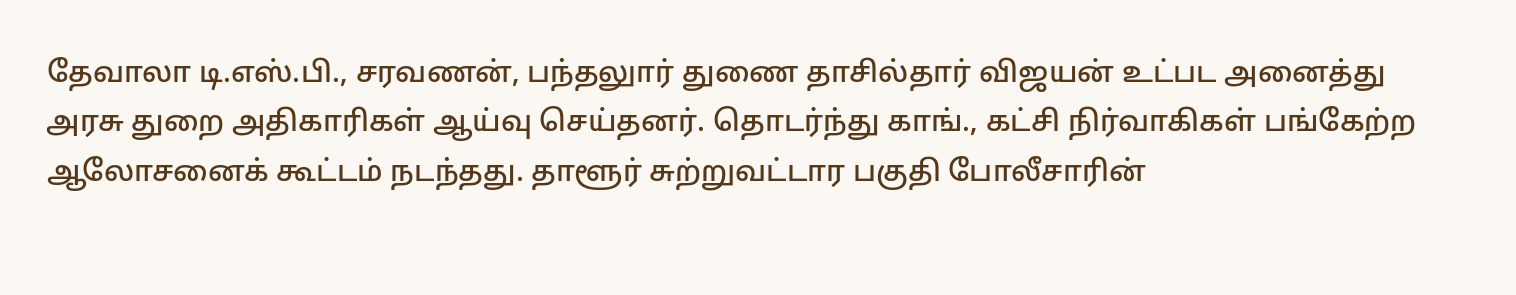தேவாலா டி.எஸ்.பி., சரவணன், பந்தலுார் துணை தாசில்தார் விஜயன் உட்பட அனைத்து அரசு துறை அதிகாரிகள் ஆய்வு செய்தனர். தொடர்ந்து காங்., கட்சி நிர்வாகிகள் பங்கேற்ற ஆலோசனைக் கூட்டம் நடந்தது. தாளூர் சுற்றுவட்டார பகுதி போலீசாரின்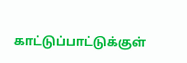காட்டுப்பாட்டுக்குள்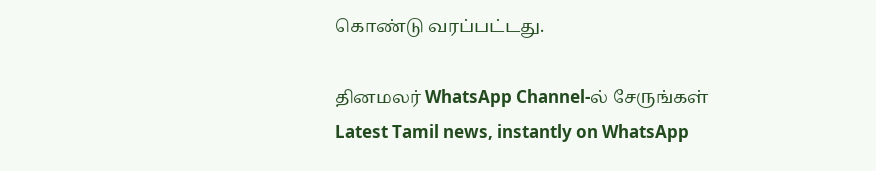கொண்டு வரப்பட்டது.

தினமலர் WhatsApp Channel-ல் சேருங்கள்
Latest Tamil news, instantly on WhatsApp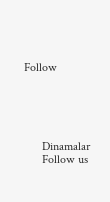Follow





      Dinamalar
      Follow us